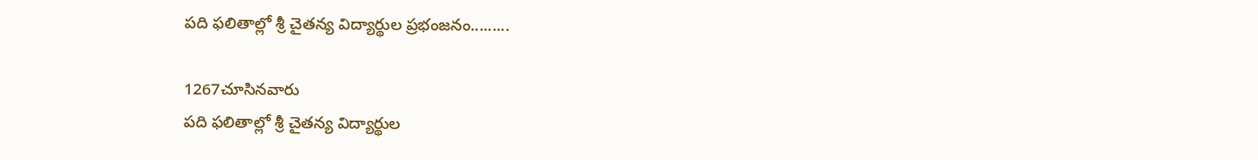పది ఫలితాల్లో శ్రీ చైతన్య విద్యార్థుల ప్రభంజనం.........

1267చూసినవారు
పది ఫలితాల్లో శ్రీ చైతన్య విద్యార్థుల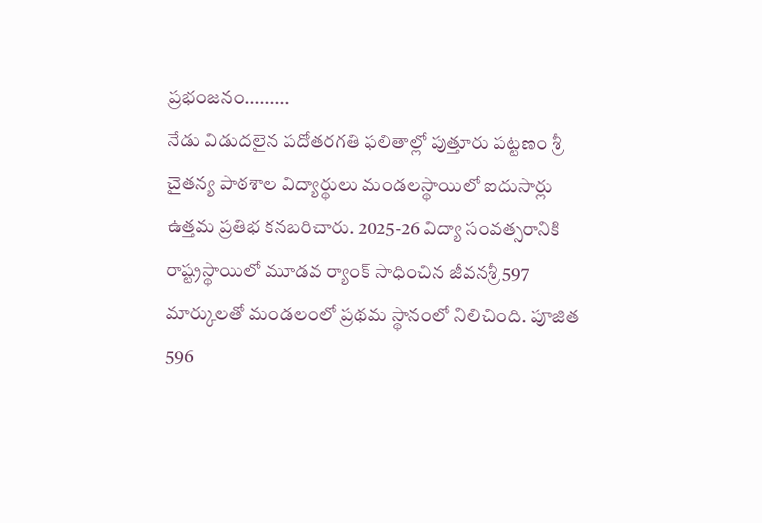ప్రభంజనం.........
నేడు విడుదలైన పదోతరగతి ఫలితాల్లో పుత్తూరు పట్టణం శ్రీ చైతన్య పాఠశాల విద్యార్థులు మండలస్థాయిలో ఐదుసార్లు ఉత్తమ ప్రతిభ కనబరిచారు. 2025-26 విద్యా సంవత్సరానికి రాష్ట్రస్థాయిలో మూడవ ర్యాంక్ సాధించిన జీవనశ్రీ 597 మార్కులతో మండలంలో ప్రథమ స్థానంలో నిలిచింది. పూజిత 596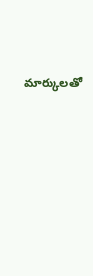మార్కులతో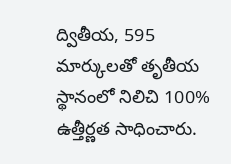ద్వితీయ, 595 మార్కులతో తృతీయ స్థానంలో నిలిచి 100% ఉత్తీర్ణత సాధించారు.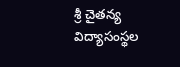శ్రీ చైతన్య విద్యాసంస్థల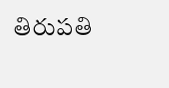తిరుపతి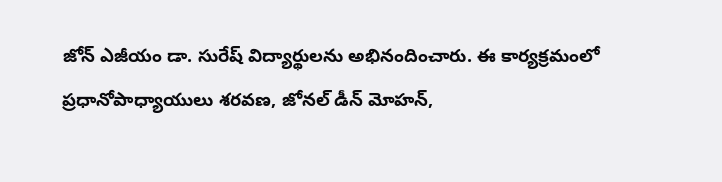జోన్ ఎజీయం డా. సురేష్ విద్యార్థులను అభినందించారు. ఈ కార్యక్రమంలో ప్రధానోపాధ్యాయులు శరవణ, జోనల్ డీన్ మోహన్,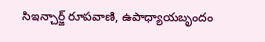సిఇన్చార్జ్ రూపవాణి, ఉపాధ్యాయబృందం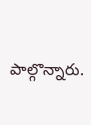పాల్గొన్నారు.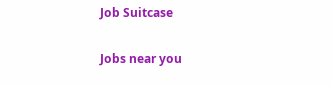Job Suitcase

Jobs near you